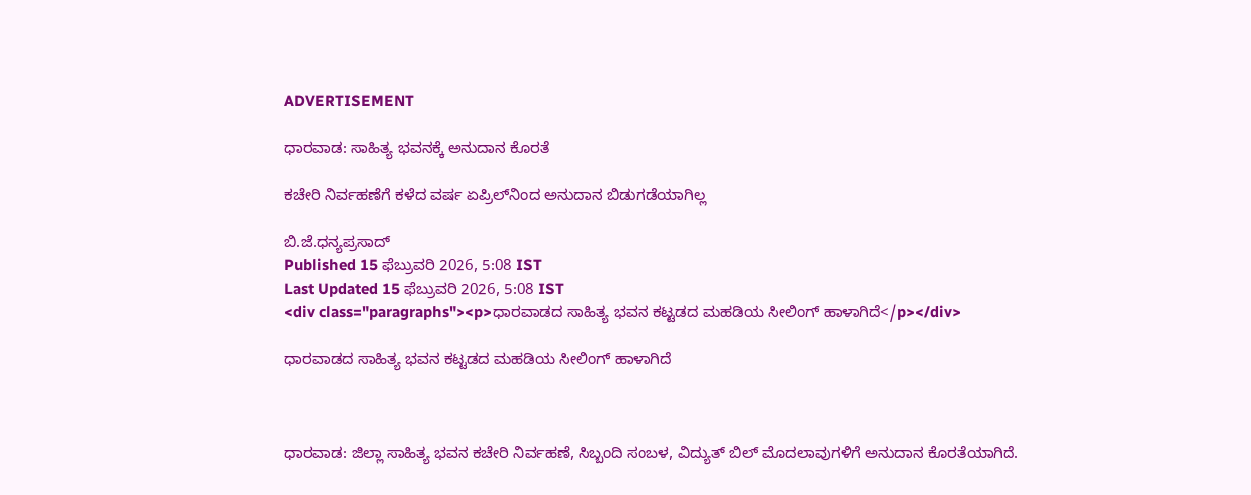ADVERTISEMENT

ಧಾರವಾಡ: ಸಾಹಿತ್ಯ ಭವನಕ್ಕೆ ಅನುದಾನ ಕೊರತೆ

ಕಚೇರಿ ನಿರ್ವಹಣೆಗೆ ಕಳೆದ ವರ್ಷ ಏಪ್ರಿಲ್‌ನಿಂದ ಅನುದಾನ ಬಿಡುಗಡೆಯಾಗಿಲ್ಲ

ಬಿ.ಜೆ.ಧನ್ಯಪ್ರಸಾದ್
Published 15 ಫೆಬ್ರುವರಿ 2026, 5:08 IST
Last Updated 15 ಫೆಬ್ರುವರಿ 2026, 5:08 IST
<div class="paragraphs"><p>ಧಾರವಾಡದ ಸಾಹಿತ್ಯ ಭವನ ಕಟ್ಟಡದ ಮಹಡಿಯ ಸೀಲಿಂಗ್‌ ಹಾಳಾಗಿದೆ</p></div>

ಧಾರವಾಡದ ಸಾಹಿತ್ಯ ಭವನ ಕಟ್ಟಡದ ಮಹಡಿಯ ಸೀಲಿಂಗ್‌ ಹಾಳಾಗಿದೆ



ಧಾರವಾಡ: ಜಿಲ್ಲಾ ಸಾಹಿತ್ಯ ಭವನ ಕಚೇರಿ ನಿರ್ವಹಣೆ, ಸಿಬ್ಬಂದಿ ಸಂಬಳ, ವಿದ್ಯುತ್‌ ‍ಬಿಲ್‌ ಮೊದಲಾವುಗಳಿಗೆ ಅನುದಾನ ಕೊರತೆಯಾಗಿದೆ.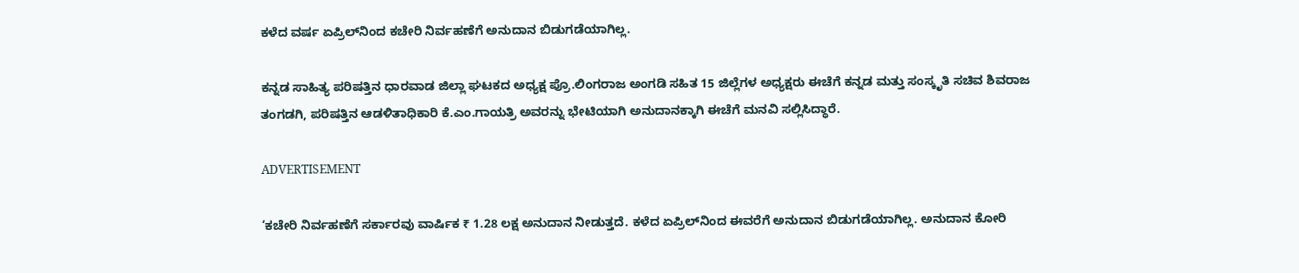ಕಳೆದ ವರ್ಷ ಏಪ್ರಿಲ್‌ನಿಂದ ಕಚೇರಿ ನಿರ್ವಹಣೆಗೆ ಅನುದಾನ ಬಿಡುಗಡೆಯಾಗಿಲ್ಲ.

ಕನ್ನಡ ಸಾಹಿತ್ಯ ಪರಿಷತ್ತಿನ ಧಾರವಾಡ ಜಿಲ್ಲಾ ಘಟಕದ ಅಧ್ಯಕ್ಷ ಪ್ರೊ.ಲಿಂಗರಾಜ ಅಂಗಡಿ ಸಹಿತ 15 ಜಿಲ್ಲೆಗಳ ಅಧ್ಯಕ್ಷರು ಈಚೆಗೆ ಕನ್ನಡ ಮತ್ತು ಸಂಸ್ಕೃತಿ ಸಚಿವ ಶಿವರಾಜ ತಂಗಡಗಿ, ಪರಿಷತ್ತಿನ ಆಡಳಿತಾಧಿಕಾರಿ ಕೆ.ಎಂ.ಗಾಯತ್ರಿ ಅವರನ್ನು ಭೇಟಿಯಾಗಿ ಅನುದಾನಕ್ಕಾಗಿ ಈಚೆಗೆ ಮನವಿ ಸಲ್ಲಿಸಿದ್ಧಾರೆ.

ADVERTISEMENT

‘ಕಚೇರಿ ನಿರ್ವಹಣೆಗೆ ಸರ್ಕಾರವು ವಾರ್ಷಿಕ ₹ 1.28 ಲಕ್ಷ ಅನುದಾನ ನೀಡುತ್ತದೆ. ಕಳೆದ ಏಪ್ರಿಲ್‌ನಿಂದ ಈವರೆಗೆ ಅನುದಾನ ಬಿಡುಗಡೆಯಾಗಿಲ್ಲ. ಅನುದಾನ ಕೋರಿ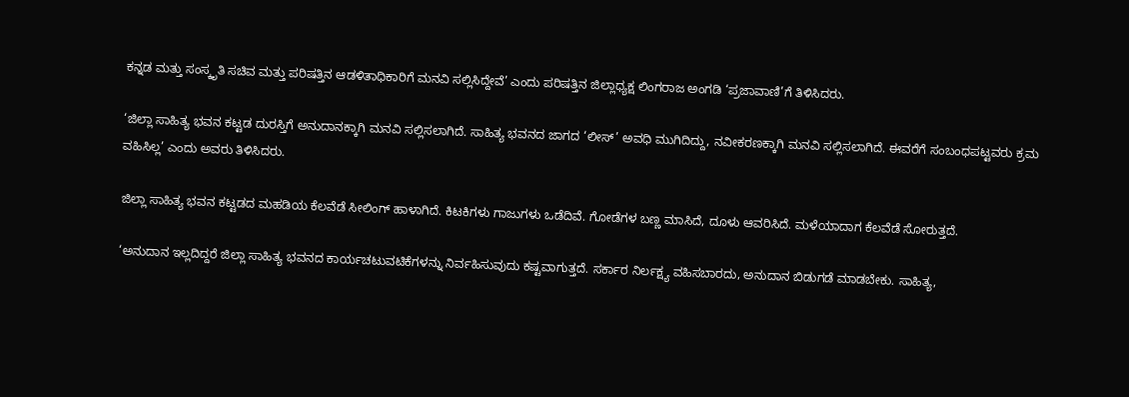ಕನ್ನಡ ಮತ್ತು ಸಂಸ್ಕೃತಿ ಸಚಿವ ಮತ್ತು ಪರಿಷತ್ತಿನ ಆಡಳಿತಾಧಿಕಾರಿಗೆ ಮನವಿ ಸಲ್ಲಿಸಿದ್ದೇವೆ’ ಎಂದು ಪರಿಷತ್ತಿನ ಜಿಲ್ಲಾಧ್ಯಕ್ಷ ಲಿಂಗರಾಜ ಅಂಗಡಿ ‘ಪ್ರಜಾವಾಣಿ’ಗೆ ತಿಳಿಸಿದರು.

‘ಜಿಲ್ಲಾ ಸಾಹಿತ್ಯ ಭವನ ಕಟ್ಟಡ ದುರಸ್ತಿಗೆ ಅನುದಾನಕ್ಕಾಗಿ ಮನವಿ ಸಲ್ಲಿಸಲಾಗಿದೆ. ಸಾಹಿತ್ಯ ಭವನದ ಜಾಗದ ‘ಲೀಸ್‌’ ಅವಧಿ ಮುಗಿದಿದ್ದು, ನವೀಕರಣಕ್ಕಾಗಿ ಮನವಿ ಸಲ್ಲಿಸಲಾಗಿದೆ. ಈವರೆಗೆ ಸಂಬಂಧಪಟ್ಟವರು ಕ್ರಮ ವಹಿಸಿಲ್ಲ’ ಎಂದು ಅವರು ತಿಳಿಸಿದರು.

ಜಿಲ್ಲಾ ಸಾಹಿತ್ಯ ಭವನ ಕಟ್ಟಡದ ಮಹಡಿಯ ಕೆಲವೆಡೆ ಸೀಲಿಂಗ್‌ ಹಾಳಾಗಿದೆ. ಕಿಟಕಿಗಳು ಗಾಜುಗಳು ಒಡೆದಿವೆ. ಗೋಡೆಗಳ ಬಣ್ಣ ಮಾಸಿದೆ, ದೂಳು ಆವರಿಸಿದೆ. ಮಳೆಯಾದಾಗ ಕೆಲವೆಡೆ ಸೋರುತ್ತದೆ.

‘ಅನುದಾನ ಇಲ್ಲದಿದ್ದರೆ ಜಿಲ್ಲಾ ಸಾಹಿತ್ಯ ಭವನದ ಕಾರ್ಯಚಟುವಟಿಕೆಗಳನ್ನು ನಿರ್ವಹಿಸುವುದು ಕಷ್ಟವಾಗುತ್ತದೆ. ಸರ್ಕಾರ ನಿ‌ರ್ಲಕ್ಷ್ಯ ವಹಿಸಬಾರದು, ಅನುದಾನ ಬಿಡುಗಡೆ ಮಾಡಬೇಕು. ಸಾಹಿತ್ಯ,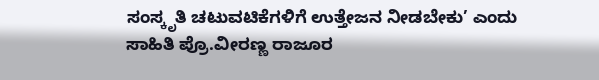ಸಂಸ್ಕೃತಿ ಚಟುವಟಿಕೆಗಳಿಗೆ ಉತ್ತೇಜನ ನೀಡಬೇಕು’ ಎಂದು ಸಾಹಿತಿ ಪ್ರೊ.ವೀರಣ್ಣ ರಾಜೂರ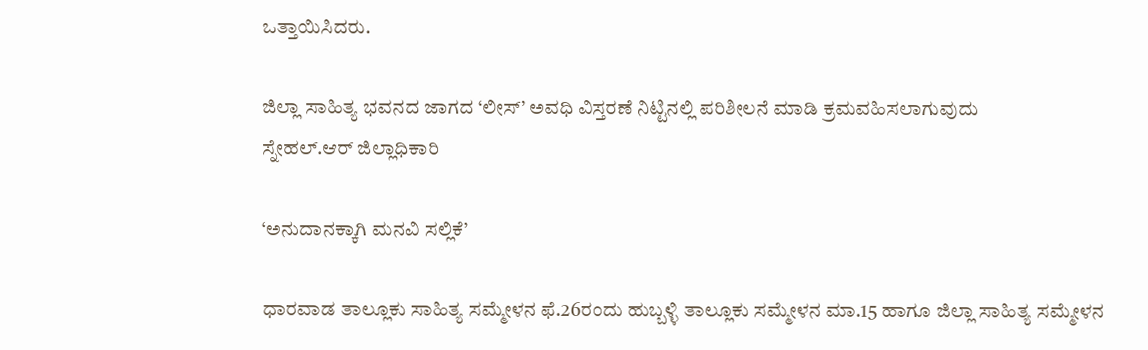ಒತ್ತಾಯಿಸಿದರು.

ಜಿಲ್ಲಾ ಸಾಹಿತ್ಯ ಭವನದ ಜಾಗದ ‘ಲೀಸ್‌’ ಅವಧಿ ವಿಸ್ತರಣೆ ನಿಟ್ಟಿನಲ್ಲಿ ಪರಿಶೀಲನೆ ಮಾಡಿ ಕ್ರಮವಹಿಸಲಾಗುವುದು
ಸ್ನೇಹಲ್‌.ಆರ್‌ ಜಿಲ್ಲಾಧಿಕಾರಿ

‘ಅನುದಾನಕ್ಕಾಗಿ ಮನವಿ ಸಲ್ಲಿಕೆ’

ಧಾರವಾಡ ತಾಲ್ಲೂಕು ಸಾಹಿತ್ಯ ಸಮ್ಮೇಳನ ಫೆ.26ರಂದು ಹುಬ್ಬಳ್ಳಿ ತಾಲ್ಲೂಕು ಸಮ್ಮೇಳನ ಮಾ.15 ಹಾಗೂ ಜಿಲ್ಲಾ ಸಾಹಿತ್ಯ ಸಮ್ಮೇಳನ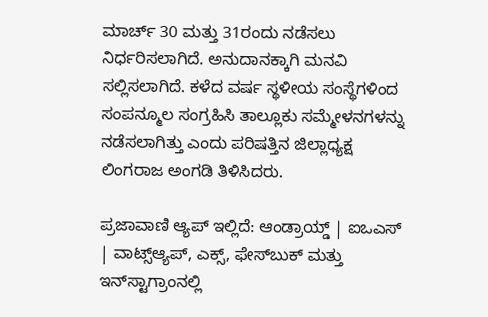ಮಾರ್ಚ್‌ 30 ಮತ್ತು 31ರಂದು ನಡೆಸಲು ನಿರ್ಧರಿಸಲಾಗಿದೆ. ಅನುದಾನಕ್ಕಾಗಿ ಮನವಿ ಸಲ್ಲಿಸಲಾಗಿದೆ. ಕಳೆದ ವರ್ಷ ಸ್ಥಳೀಯ ಸಂಸ್ಥೆಗಳಿಂದ ಸಂಪನ್ಮೂಲ ಸಂಗ್ರಹಿಸಿ ತಾಲ್ಲೂಕು ಸಮ್ಮೇಳನಗಳನ್ನು ನಡೆಸಲಾಗಿತ್ತು ಎಂದು ಪರಿಷತ್ತಿನ ಜಿಲ್ಲಾಧ್ಯಕ್ಷ ಲಿಂಗರಾಜ ಅಂಗಡಿ ತಿಳಿಸಿದರು.

ಪ್ರಜಾವಾಣಿ ಆ್ಯಪ್ ಇಲ್ಲಿದೆ: ಆಂಡ್ರಾಯ್ಡ್ | ಐಒಎಸ್ | ವಾಟ್ಸ್ಆ್ಯಪ್, ಎಕ್ಸ್, ಫೇಸ್‌ಬುಕ್ ಮತ್ತು ಇನ್‌ಸ್ಟಾಗ್ರಾಂನಲ್ಲಿ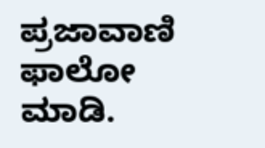ಪ್ರಜಾವಾಣಿ ಫಾಲೋ ಮಾಡಿ.